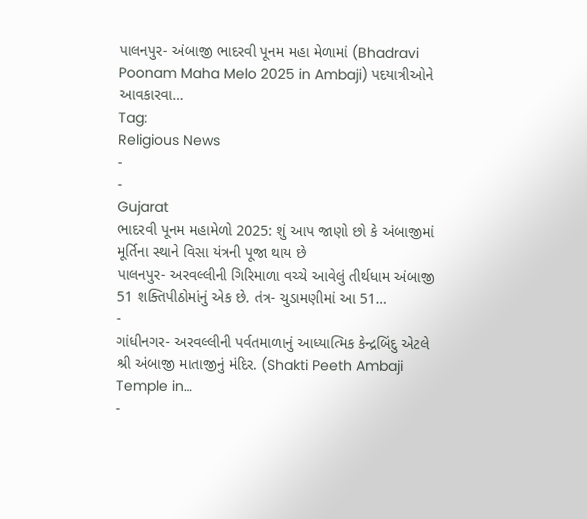પાલનપુર- અંબાજી ભાદરવી પૂનમ મહા મેળામાં (Bhadravi Poonam Maha Melo 2025 in Ambaji) પદયાત્રીઓને આવકારવા…
Tag:
Religious News
-
-
Gujarat
ભાદરવી પૂનમ મહામેળો 2025: શું આપ જાણો છો કે અંબાજીમાં મૂર્તિના સ્થાને વિસા યંત્રની પૂજા થાય છે
પાલનપુર- અરવલ્લીની ગિરિમાળા વચ્ચે આવેલું તીર્થધામ અંબાજી 51 શક્તિપીઠોમાંનું એક છે. તંત્ર- ચુડામણીમાં આ 51…
-
ગાંધીનગર- અરવલ્લીની પર્વતમાળાનું આધ્યાત્મિક કેન્દ્રબિંદુ એટલે શ્રી અંબાજી માતાજીનું મંદિર. (Shakti Peeth Ambaji Temple in…
-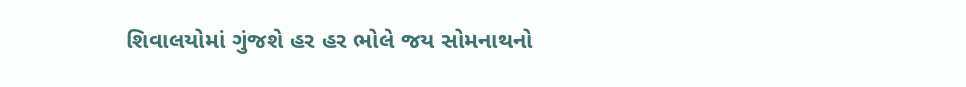શિવાલયોમાં ગુંજશે હર હર ભોલે જય સોમનાથનો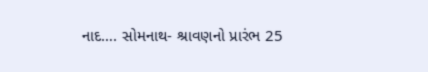નાદ…. સોમનાથ- શ્રાવણનો પ્રારંભ 25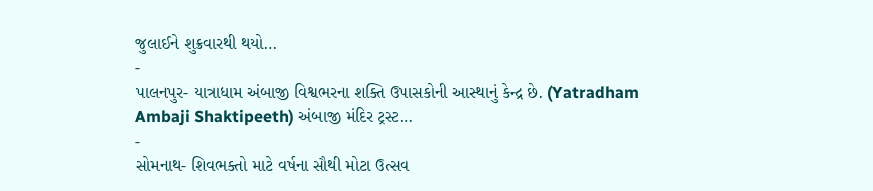જુલાઈને શુક્રવારથી થયો…
-
પાલનપુર- યાત્રાધામ અંબાજી વિશ્વભરના શક્તિ ઉપાસકોની આસ્થાનું કેન્દ્ર છે. (Yatradham Ambaji Shaktipeeth) અંબાજી મંદિર ટ્રસ્ટ…
-
સોમનાથ- શિવભક્તો માટે વર્ષના સૌથી મોટા ઉત્સવ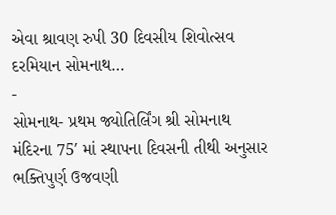એવા શ્રાવણ રુપી 30 દિવસીય શિવોત્સવ દરમિયાન સોમનાથ…
-
સોમનાથ- પ્રથમ જ્યોતિર્લિંગ શ્રી સોમનાથ મંદિરના 75′ માં સ્થાપના દિવસની તીથી અનુસાર ભક્તિપુર્ણ ઉજવણી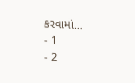કરવામાં…
- 1
- 2